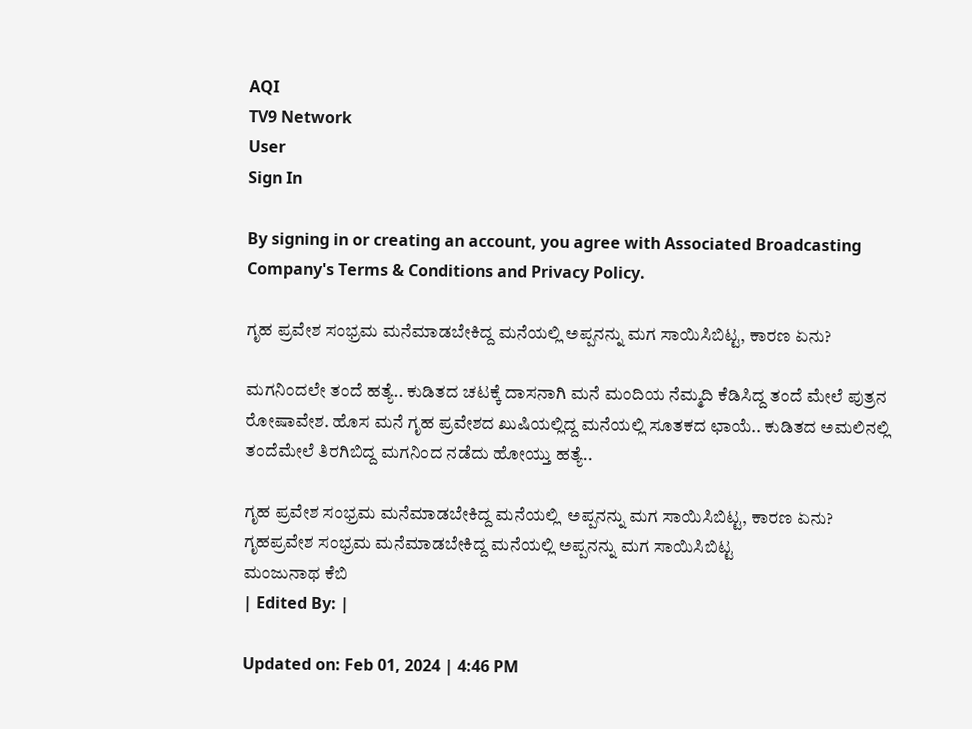AQI
TV9 Network
User
Sign In

By signing in or creating an account, you agree with Associated Broadcasting Company's Terms & Conditions and Privacy Policy.

ಗೃಹ ಪ್ರವೇಶ ಸಂಭ್ರಮ ಮನೆಮಾಡಬೇಕಿದ್ದ ಮನೆಯಲ್ಲಿ ಅಪ್ಪನನ್ನು ಮಗ ಸಾಯಿಸಿಬಿಟ್ಟ, ಕಾರಣ ಏನು?

ಮಗನಿಂದಲೇ ತಂದೆ ಹತ್ಯೆ.. ಕುಡಿತದ ಚಟಕ್ಕೆ ದಾಸನಾಗಿ ಮನೆ ಮಂದಿಯ ನೆಮ್ಮದಿ ಕೆಡಿಸಿದ್ದ ತಂದೆ ಮೇಲೆ ಪುತ್ರನ ರೋಷಾವೇಶ. ಹೊಸ ಮನೆ ಗೃಹ ಪ್ರವೇಶದ ಖುಷಿಯಲ್ಲಿದ್ದ ಮನೆಯಲ್ಲಿ ಸೂತಕದ ಛಾಯೆ.. ಕುಡಿತದ ಅಮಲಿನಲ್ಲಿ ತಂದೆಮೇಲೆ ತಿರಗಿಬಿದ್ದ ಮಗನಿಂದ ನಡೆದು ಹೋಯ್ತು ಹತ್ಯೆ..

ಗೃಹ ಪ್ರವೇಶ ಸಂಭ್ರಮ ಮನೆಮಾಡಬೇಕಿದ್ದ ಮನೆಯಲ್ಲಿ  ಅಪ್ಪನನ್ನು ಮಗ ಸಾಯಿಸಿಬಿಟ್ಟ, ಕಾರಣ ಏನು?
ಗೃಹಪ್ರವೇಶ ಸಂಭ್ರಮ ಮನೆಮಾಡಬೇಕಿದ್ದ ಮನೆಯಲ್ಲಿ ಅಪ್ಪನನ್ನು ಮಗ ಸಾಯಿಸಿಬಿಟ್ಟ
ಮಂಜುನಾಥ ಕೆಬಿ
| Edited By: |

Updated on: Feb 01, 2024 | 4:46 PM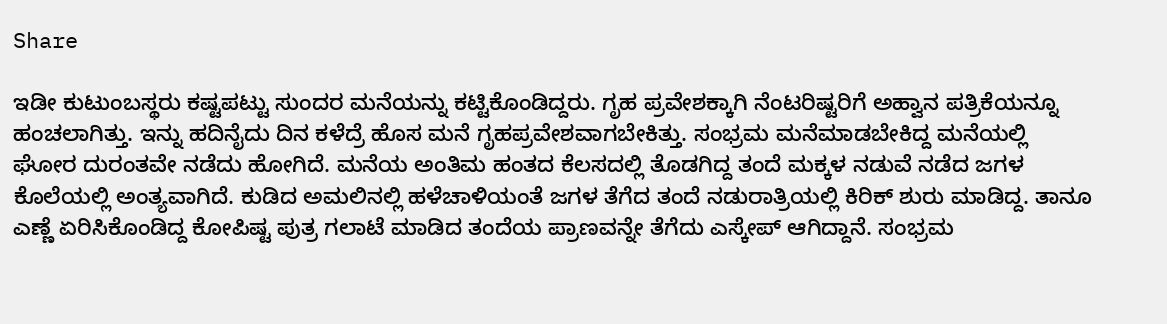Share

ಇಡೀ ಕುಟುಂಬಸ್ಥರು ಕಷ್ಟಪಟ್ಟು ಸುಂದರ ಮನೆಯನ್ನು ಕಟ್ಟಿಕೊಂಡಿದ್ದರು. ಗೃಹ ಪ್ರವೇಶಕ್ಕಾಗಿ ನೆಂಟರಿಷ್ಟರಿಗೆ ಅಹ್ವಾನ ಪತ್ರಿಕೆಯನ್ನೂ ಹಂಚಲಾಗಿತ್ತು. ಇನ್ನು ಹದಿನೈದು ದಿನ ಕಳೆದ್ರೆ ಹೊಸ ಮನೆ ಗೃಹಪ್ರವೇಶವಾಗಬೇಕಿತ್ತು. ಸಂಭ್ರಮ ಮನೆಮಾಡಬೇಕಿದ್ದ ಮನೆಯಲ್ಲಿ ಘೋರ ದುರಂತವೇ ನಡೆದು ಹೋಗಿದೆ. ಮನೆಯ ಅಂತಿಮ ಹಂತದ ಕೆಲಸದಲ್ಲಿ ತೊಡಗಿದ್ದ ತಂದೆ ಮಕ್ಕಳ ನಡುವೆ ನಡೆದ ಜಗಳ ಕೊಲೆಯಲ್ಲಿ ಅಂತ್ಯವಾಗಿದೆ. ಕುಡಿದ ಅಮಲಿನಲ್ಲಿ ಹಳೆಚಾಳಿಯಂತೆ ಜಗಳ ತೆಗೆದ ತಂದೆ ನಡುರಾತ್ರಿಯಲ್ಲಿ ಕಿರಿಕ್ ಶುರು ಮಾಡಿದ್ದ. ತಾನೂ ಎಣ್ಣೆ ಏರಿಸಿಕೊಂಡಿದ್ದ ಕೋಪಿಷ್ಟ ಪುತ್ರ ಗಲಾಟೆ ಮಾಡಿದ ತಂದೆಯ ಪ್ರಾಣವನ್ನೇ ತೆಗೆದು ಎಸ್ಕೇಪ್ ಆಗಿದ್ದಾನೆ. ಸಂಭ್ರಮ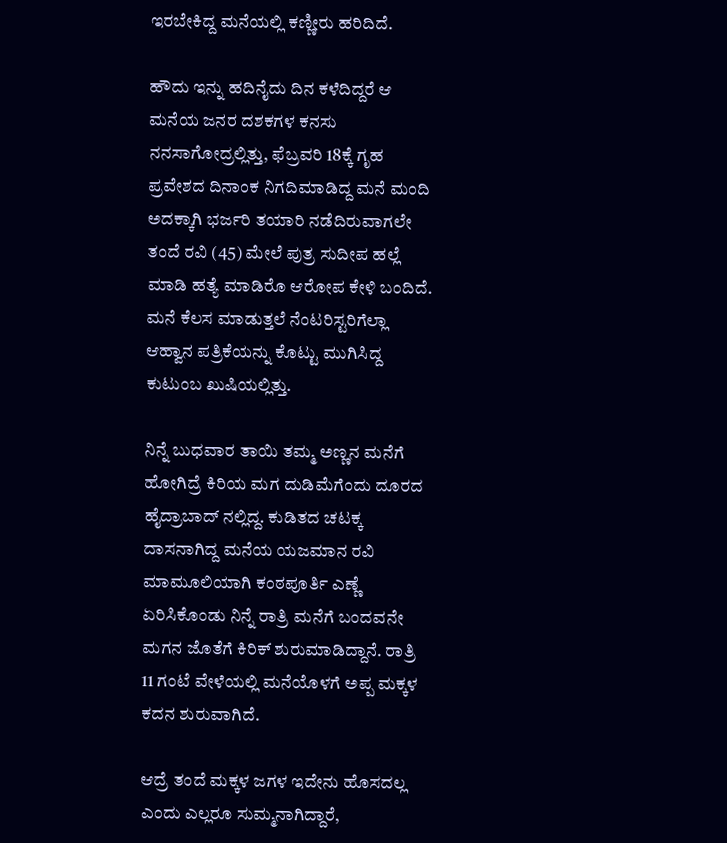ಇರಬೇಕಿದ್ದ ಮನೆಯಲ್ಲಿ ಕಣ್ಣೀರು ಹರಿದಿದೆ.

ಹೌದು ಇನ್ನು ಹದಿನೈದು ದಿನ ಕಳೆದಿದ್ದರೆ ಆ ಮನೆಯ ಜನರ ದಶಕಗಳ ಕನಸು ನನಸಾಗೋದ್ರಲ್ಲಿತ್ತು, ಫೆಬ್ರವರಿ 18ಕ್ಕೆ ಗೃಹ ಪ್ರವೇಶದ ದಿನಾಂಕ ನಿಗದಿಮಾಡಿದ್ದ ಮನೆ ಮಂದಿ ಅದಕ್ಕಾಗಿ ಭರ್ಜರಿ ತಯಾರಿ ನಡೆದಿರುವಾಗಲೇ ತಂದೆ ರವಿ (45) ಮೇಲೆ ಪುತ್ರ ಸುದೀಪ ಹಲ್ಲೆ ಮಾಡಿ ಹತ್ಯೆ ಮಾಡಿರೊ ಆರೋಪ ಕೇಳಿ ಬಂದಿದೆ. ಮನೆ ಕೆಲಸ ಮಾಡುತ್ತಲೆ ನೆಂಟರಿಸ್ಟರಿಗೆಲ್ಲಾ ಆಹ್ವಾನ ಪತ್ರಿಕೆಯನ್ನು ಕೊಟ್ಟು ಮುಗಿಸಿದ್ದ ಕುಟುಂಬ ಖುಷಿಯಲ್ಲಿತ್ತು.

ನಿನ್ನೆ ಬುಧವಾರ ತಾಯಿ ತಮ್ಮ ಅಣ್ಣನ ಮನೆಗೆ ಹೋಗಿದ್ರೆ ಕಿರಿಯ ಮಗ ದುಡಿಮೆಗೆಂದು ದೂರದ ಹೈದ್ರಾಬಾದ್ ನಲ್ಲಿದ್ದ. ಕುಡಿತದ ಚಟಕ್ಕ ದಾಸನಾಗಿದ್ದ ಮನೆಯ ಯಜಮಾನ ರವಿ ಮಾಮೂಲಿಯಾಗಿ ಕಂಠಪೂರ್ತಿ ಎಣ್ಣೆ ಏರಿಸಿಕೊಂಡು ನಿನ್ನೆ ರಾತ್ರಿ ಮನೆಗೆ ಬಂದವನೇ ಮಗನ ಜೊತೆಗೆ ಕಿರಿಕ್ ಶುರುಮಾಡಿದ್ದಾನೆ. ರಾತ್ರಿ 11 ಗಂಟೆ ವೇಳೆಯಲ್ಲಿ ಮನೆಯೊಳಗೆ ಅಪ್ಪ ಮಕ್ಕಳ ಕದನ ಶುರುವಾಗಿದೆ.

ಆದ್ರೆ ತಂದೆ ಮಕ್ಕಳ ಜಗಳ ಇದೇನು ಹೊಸದಲ್ಲ ಎಂದು ಎಲ್ಲರೂ ಸುಮ್ಮನಾಗಿದ್ದಾರೆ,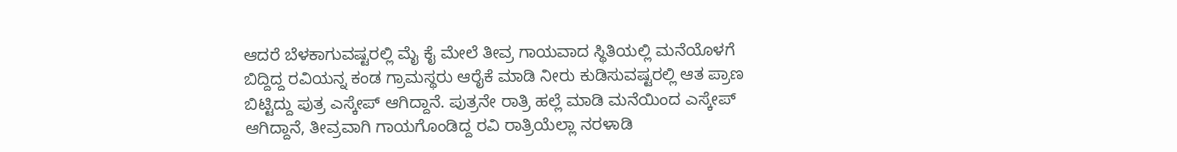ಆದರೆ ಬೆಳಕಾಗುವಷ್ಟರಲ್ಲಿ ಮೈ ಕೈ ಮೇಲೆ ತೀವ್ರ ಗಾಯವಾದ ಸ್ಥಿತಿಯಲ್ಲಿ ಮನೆಯೊಳಗೆ ಬಿದ್ದಿದ್ದ ರವಿಯನ್ನ ಕಂಡ ಗ್ರಾಮಸ್ಥರು ಆರೈಕೆ ಮಾಡಿ ನೀರು ಕುಡಿಸುವಷ್ಟರಲ್ಲಿ ಆತ ಪ್ರಾಣ ಬಿಟ್ಟಿದ್ದು ಪುತ್ರ ಎಸ್ಕೇಪ್ ಆಗಿದ್ದಾನೆ. ಪುತ್ರನೇ ರಾತ್ರಿ ಹಲ್ಲೆ ಮಾಡಿ ಮನೆಯಿಂದ ಎಸ್ಕೇಪ್ ಆಗಿದ್ದಾನೆ, ತೀವ್ರವಾಗಿ ಗಾಯಗೊಂಡಿದ್ದ ರವಿ ರಾತ್ರಿಯೆಲ್ಲಾ ನರಳಾಡಿ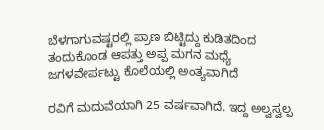ಬೆಳಗಾಗುವಷ್ಟರಲ್ಲಿ ಪ್ರಾಣ ಬಿಟ್ಟಿದ್ದು ಕುಡಿತದಿಂದ ತಂದುಕೊಂಡ ಆಪತ್ತು ಅಪ್ಪ ಮಗನ ಮಧ್ಯೆ ಜಗಳವೇರ್ಪಟ್ಟು ಕೊಲೆಯಲ್ಲಿ ಅಂತ್ಯವಾಗಿದೆ

ರವಿಗೆ ಮದುವೆಯಾಗಿ 25 ವರ್ಷವಾಗಿದೆ. ಇದ್ದ ಅಲ್ವಸ್ವಲ್ಪ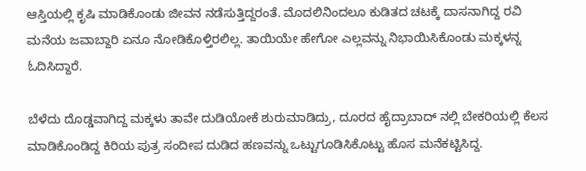ಆಸ್ತಿಯಲ್ಲಿ ಕೃಷಿ ಮಾಡಿಕೊಂಡು ಜೀವನ ನಡೆಸುತ್ತಿದ್ದರಂತೆ. ಮೊದಲಿನಿಂದಲೂ ಕುಡಿತದ ಚಟಕ್ಕೆ ದಾಸನಾಗಿದ್ದ ರವಿ ಮನೆಯ ಜವಾಬ್ದಾರಿ ಏನೂ ನೋಡಿಕೊಳ್ತಿರಲಿಲ್ಲ. ತಾಯಿಯೇ ಹೇಗೋ ಎಲ್ಲವನ್ನು ನಿಭಾಯಿಸಿಕೊಂಡು ಮಕ್ಕಳನ್ನ ಓದಿಸಿದ್ದಾರೆ.

ಬೆಳೆದು ದೊಡ್ಡವಾಗಿದ್ದ ಮಕ್ಕಳು ತಾವೇ ದುಡಿಯೋಕೆ ಶುರುಮಾಡಿದ್ರು, ದೂರದ ಹೈದ್ರಾಬಾದ್ ನಲ್ಲಿ ಬೇಕರಿಯಲ್ಲಿ ಕೆಲಸ ಮಾಡಿಕೊಂಡಿದ್ದ ಕಿರಿಯ ಪುತ್ರ ಸಂದೀಪ ದುಡಿದ ಹಣವನ್ನು ಒಟ್ಟುಗೂಡಿಸಿಕೊಟ್ಟು ಹೊಸ ಮನೆಕಟ್ಟಿಸಿದ್ದ.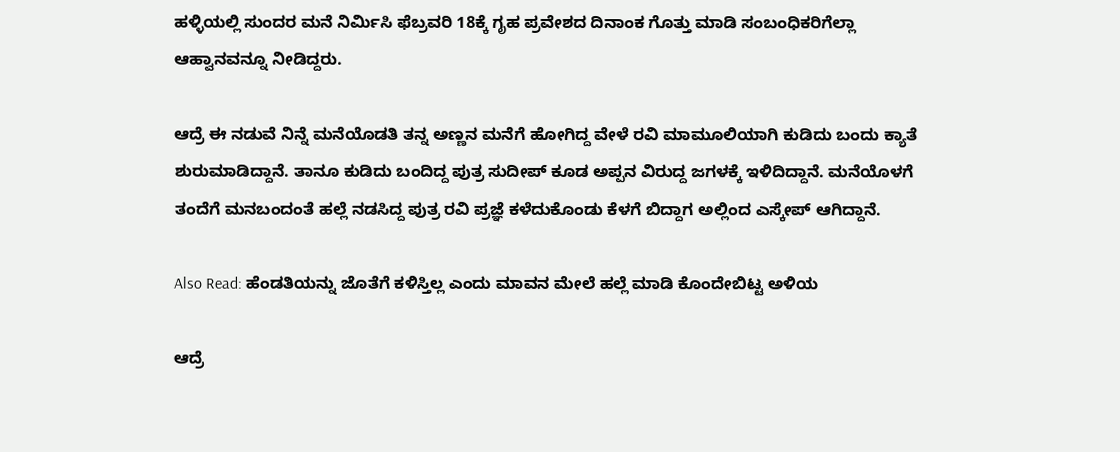ಹಳ್ಳಿಯಲ್ಲಿ ಸುಂದರ ಮನೆ ನಿರ್ಮಿಸಿ ಫೆಬ್ರವರಿ 18ಕ್ಕೆ ಗೃಹ ಪ್ರವೇಶದ ದಿನಾಂಕ ಗೊತ್ತು ಮಾಡಿ ಸಂಬಂಧಿಕರಿಗೆಲ್ಲಾ ಆಹ್ವಾನವನ್ನೂ ನೀಡಿದ್ದರು.

ಆದ್ರೆ ಈ ನಡುವೆ ನಿನ್ನೆ ಮನೆಯೊಡತಿ ತನ್ನ ಅಣ್ಣನ ಮನೆಗೆ ಹೋಗಿದ್ದ ವೇಳೆ ರವಿ ಮಾಮೂಲಿಯಾಗಿ ಕುಡಿದು ಬಂದು ಕ್ಯಾತೆ ಶುರುಮಾಡಿದ್ದಾನೆ. ತಾನೂ ಕುಡಿದು ಬಂದಿದ್ದ ಪುತ್ರ ಸುದೀಪ್ ಕೂಡ ಅಪ್ಪನ ವಿರುದ್ದ ಜಗಳಕ್ಕೆ ಇಳಿದಿದ್ದಾನೆ. ಮನೆಯೊಳಗೆ ತಂದೆಗೆ ಮನಬಂದಂತೆ ಹಲ್ಲೆ ನಡಸಿದ್ದ ಪುತ್ರ ರವಿ ಪ್ರಜ್ಞೆ ಕಳೆದುಕೊಂಡು ಕೆಳಗೆ ಬಿದ್ದಾಗ ಅಲ್ಲಿಂದ ಎಸ್ಕೇಪ್ ಆಗಿದ್ದಾನೆ.

Also Read: ಹೆಂಡತಿಯನ್ನು ಜೊತೆಗೆ ಕಳಿಸ್ತಿಲ್ಲ ಎಂದು ಮಾವನ ಮೇಲೆ ಹಲ್ಲೆ ಮಾಡಿ ಕೊಂದೇಬಿಟ್ಟ ಅಳಿಯ

ಆದ್ರೆ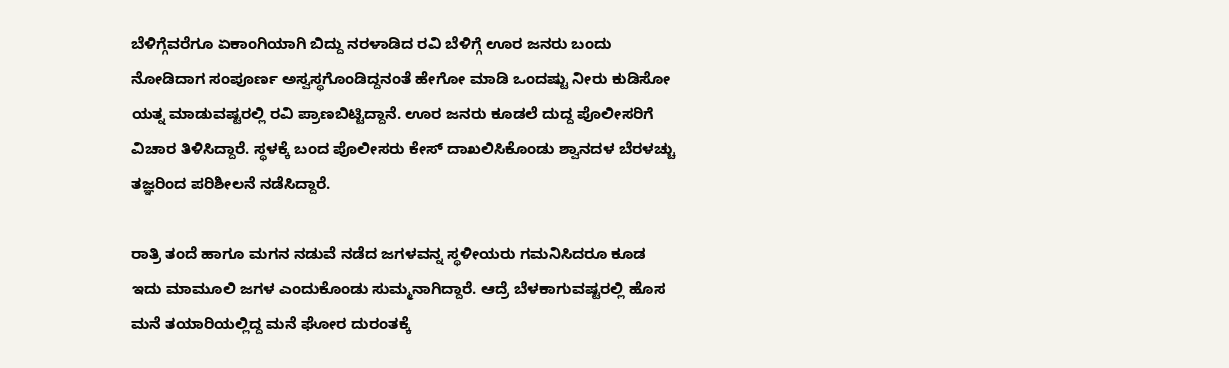ಬೆಳಿಗ್ಗೆವರೆಗೂ ಏಕಾಂಗಿಯಾಗಿ ಬಿದ್ದು ನರಳಾಡಿದ ರವಿ ಬೆಳಿಗ್ಗೆ ಊರ ಜನರು ಬಂದು ನೋಡಿದಾಗ ಸಂಪೂರ್ಣ ಅಸ್ವಸ್ಥಗೊಂಡಿದ್ದನಂತೆ ಹೇಗೋ ಮಾಡಿ ಒಂದಷ್ಟು ನೀರು ಕುಡಿಸೋ ಯತ್ನ ಮಾಡುವಷ್ಟರಲ್ಲಿ ರವಿ ಪ್ರಾಣಬಿಟ್ಟಿದ್ದಾನೆ. ಊರ ಜನರು ಕೂಡಲೆ ದುದ್ದ ಪೊಲೀಸರಿಗೆ ವಿಚಾರ ತಿಳಿಸಿದ್ದಾರೆ. ಸ್ಥಳಕ್ಕೆ ಬಂದ ಪೊಲೀಸರು ಕೇಸ್ ದಾಖಲಿಸಿಕೊಂಡು ಶ್ವಾನದಳ ಬೆರಳಚ್ಚು ತಜ್ಞರಿಂದ ಪರಿಶೀಲನೆ ನಡೆಸಿದ್ದಾರೆ.

ರಾತ್ರಿ ತಂದೆ ಹಾಗೂ ಮಗನ ನಡುವೆ ನಡೆದ ಜಗಳವನ್ನ ಸ್ಥಳೀಯರು ಗಮನಿಸಿದರೂ ಕೂಡ ಇದು ಮಾಮೂಲಿ ಜಗಳ ಎಂದುಕೊಂಡು ಸುಮ್ಮನಾಗಿದ್ದಾರೆ. ಆದ್ರೆ ಬೆಳಕಾಗುವಷ್ಟರಲ್ಲಿ ಹೊಸ ಮನೆ ತಯಾರಿಯಲ್ಲಿದ್ದ ಮನೆ ಘೋರ ದುರಂತಕ್ಕೆ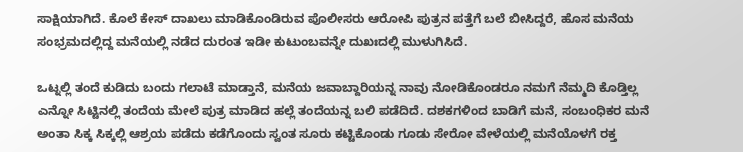ಸಾಕ್ಷಿಯಾಗಿದೆ. ಕೊಲೆ ಕೇಸ್ ದಾಖಲು ಮಾಡಿಕೊಂಡಿರುವ ಪೊಲೀಸರು ಆರೋಪಿ ಪುತ್ರನ ಪತ್ತೆಗೆ ಬಲೆ ಬೀಸಿದ್ದರೆ, ಹೊಸ ಮನೆಯ ಸಂಭ್ರಮದಲ್ಲಿದ್ದ ಮನೆಯಲ್ಲಿ ನಡೆದ ದುರಂತ ಇಡೀ ಕುಟುಂಬವನ್ನೇ ದುಖಃದಲ್ಲಿ ಮುಳುಗಿಸಿದೆ.

ಒಟ್ನಲ್ಲಿ ತಂದೆ ಕುಡಿದು ಬಂದು ಗಲಾಟೆ ಮಾಡ್ತಾನೆ, ಮನೆಯ ಜವಾಬ್ದಾರಿಯನ್ನ ನಾವು ನೋಡಿಕೊಂಡರೂ ನಮಗೆ ನೆಮ್ಮದಿ ಕೊಡ್ತಿಲ್ಲ ಎನ್ನೋ ಸಿಟ್ಟಿನಲ್ಲಿ ತಂದೆಯ ಮೇಲೆ ಪುತ್ರ ಮಾಡಿದ ಹಲ್ಲೆ ತಂದೆಯನ್ನ ಬಲಿ ಪಡೆದಿದೆ. ದಶಕಗಳಿಂದ ಬಾಡಿಗೆ ಮನೆ, ಸಂಬಂಧಿಕರ ಮನೆ ಅಂತಾ ಸಿಕ್ಕ ಸಿಕ್ಕಲ್ಲಿ ಆಶ್ರಯ ಪಡೆದು ಕಡೆಗೊಂದು ಸ್ವಂತ ಸೂರು ಕಟ್ಟಿಕೊಂಡು ಗೂಡು ಸೇರೋ ವೇಳೆಯಲ್ಲಿ ಮನೆಯೊಳಗೆ ರಕ್ತ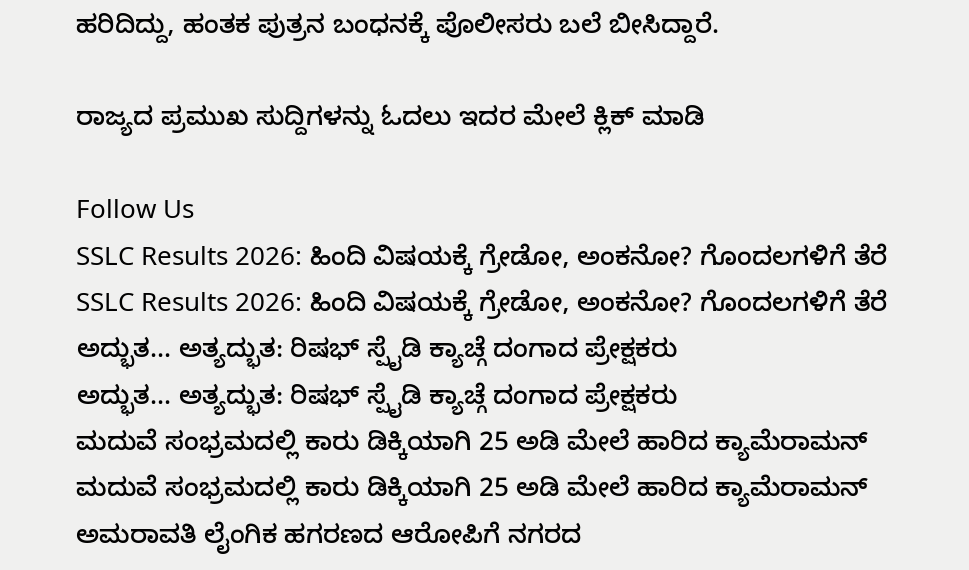ಹರಿದಿದ್ದು, ಹಂತಕ ಪುತ್ರನ ಬಂಧನಕ್ಕೆ ಪೊಲೀಸರು ಬಲೆ ಬೀಸಿದ್ದಾರೆ.

ರಾಜ್ಯದ ಪ್ರಮುಖ ಸುದ್ದಿಗಳನ್ನು ಓದಲು ಇದರ ಮೇಲೆ ಕ್ಲಿಕ್ ಮಾಡಿ

Follow Us
SSLC Results 2026: ಹಿಂದಿ ವಿಷಯಕ್ಕೆ ಗ್ರೇಡೋ, ಅಂಕನೋ? ಗೊಂದಲಗಳಿಗೆ ತೆರೆ
SSLC Results 2026: ಹಿಂದಿ ವಿಷಯಕ್ಕೆ ಗ್ರೇಡೋ, ಅಂಕನೋ? ಗೊಂದಲಗಳಿಗೆ ತೆರೆ
ಅದ್ಭುತ... ಅತ್ಯದ್ಭುತ: ರಿಷಭ್ ಸ್ಪೈಡಿ ಕ್ಯಾಚ್ಗೆ ದಂಗಾದ ಪ್ರೇಕ್ಷಕರು
ಅದ್ಭುತ... ಅತ್ಯದ್ಭುತ: ರಿಷಭ್ ಸ್ಪೈಡಿ ಕ್ಯಾಚ್ಗೆ ದಂಗಾದ ಪ್ರೇಕ್ಷಕರು
ಮದುವೆ ಸಂಭ್ರಮದಲ್ಲಿ ಕಾರು ಡಿಕ್ಕಿಯಾಗಿ 25 ಅಡಿ ಮೇಲೆ ಹಾರಿದ ಕ್ಯಾಮೆರಾಮನ್
ಮದುವೆ ಸಂಭ್ರಮದಲ್ಲಿ ಕಾರು ಡಿಕ್ಕಿಯಾಗಿ 25 ಅಡಿ ಮೇಲೆ ಹಾರಿದ ಕ್ಯಾಮೆರಾಮನ್
ಅಮರಾವತಿ ಲೈಂಗಿಕ ಹಗರಣದ ಆರೋಪಿಗೆ ನಗರದ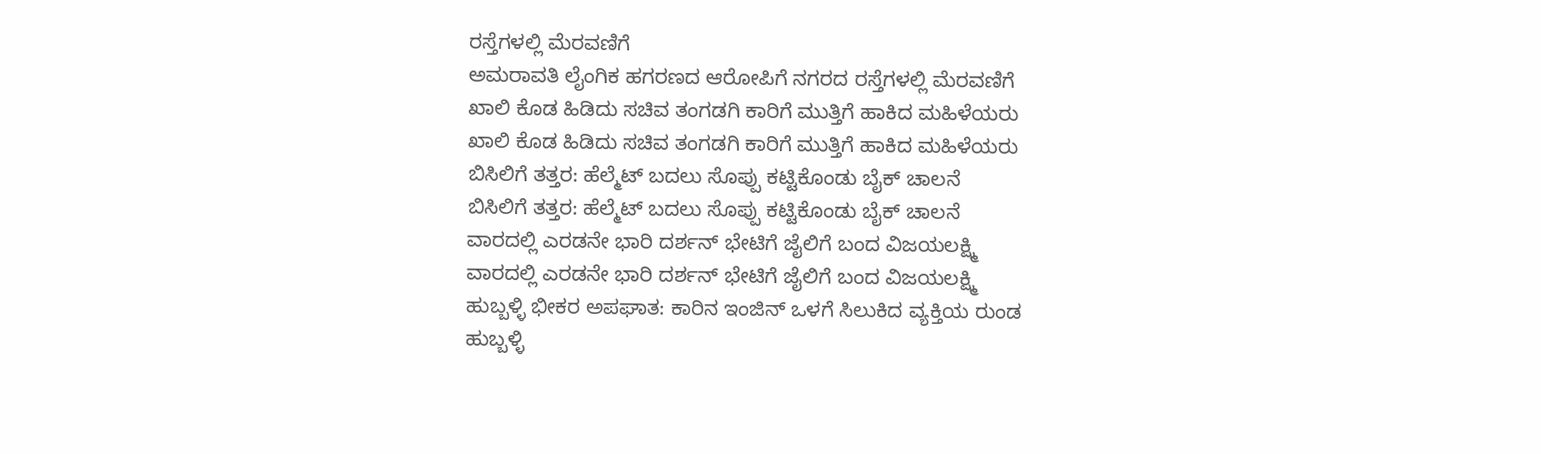ರಸ್ತೆಗಳಲ್ಲಿ ಮೆರವಣಿಗೆ
ಅಮರಾವತಿ ಲೈಂಗಿಕ ಹಗರಣದ ಆರೋಪಿಗೆ ನಗರದ ರಸ್ತೆಗಳಲ್ಲಿ ಮೆರವಣಿಗೆ
ಖಾಲಿ ಕೊಡ ಹಿಡಿದು ಸಚಿವ ತಂಗಡಗಿ ಕಾರಿಗೆ ಮುತ್ತಿಗೆ ಹಾಕಿದ ಮಹಿಳೆಯರು
ಖಾಲಿ ಕೊಡ ಹಿಡಿದು ಸಚಿವ ತಂಗಡಗಿ ಕಾರಿಗೆ ಮುತ್ತಿಗೆ ಹಾಕಿದ ಮಹಿಳೆಯರು
ಬಿಸಿಲಿಗೆ ತತ್ತರ: ಹೆಲ್ಮೆಟ್ ಬದಲು ಸೊಪ್ಪು ಕಟ್ಟಿಕೊಂಡು ಬೈಕ್ ಚಾಲನೆ
ಬಿಸಿಲಿಗೆ ತತ್ತರ: ಹೆಲ್ಮೆಟ್ ಬದಲು ಸೊಪ್ಪು ಕಟ್ಟಿಕೊಂಡು ಬೈಕ್ ಚಾಲನೆ
ವಾರದಲ್ಲಿ ಎರಡನೇ ಭಾರಿ ದರ್ಶನ್ ಭೇಟಿಗೆ ಜೈಲಿಗೆ ಬಂದ ವಿಜಯಲಕ್ಷ್ಮಿ
ವಾರದಲ್ಲಿ ಎರಡನೇ ಭಾರಿ ದರ್ಶನ್ ಭೇಟಿಗೆ ಜೈಲಿಗೆ ಬಂದ ವಿಜಯಲಕ್ಷ್ಮಿ
ಹುಬ್ಬಳ್ಳಿ ಭೀಕರ ಅಪಘಾತ: ಕಾರಿನ ಇಂಜಿನ್ ಒಳಗೆ ಸಿಲುಕಿದ ವ್ಯಕ್ತಿಯ ರುಂಡ
ಹುಬ್ಬಳ್ಳಿ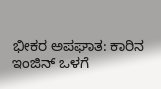ಭೀಕರ ಅಪಘಾತ: ಕಾರಿನ ಇಂಜಿನ್ ಒಳಗೆ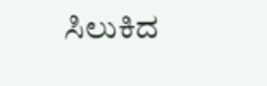ಸಿಲುಕಿದ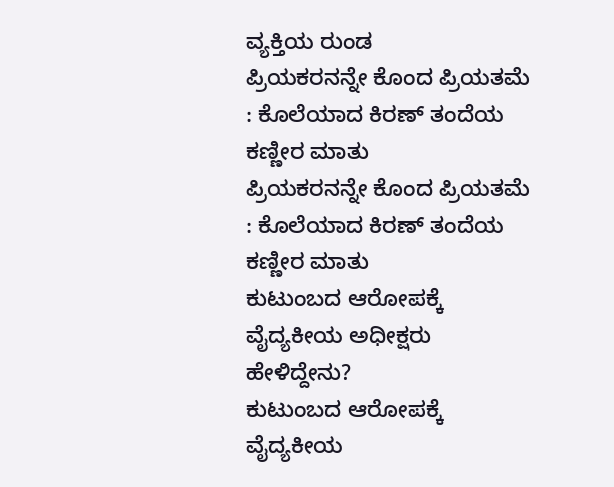ವ್ಯಕ್ತಿಯ ರುಂಡ
ಪ್ರಿಯಕರನನ್ನೇ ಕೊಂದ ಪ್ರಿಯತಮೆ : ಕೊಲೆಯಾದ ಕಿರಣ್ ತಂದೆಯ ಕಣ್ಣೀರ ಮಾತು
ಪ್ರಿಯಕರನನ್ನೇ ಕೊಂದ ಪ್ರಿಯತಮೆ : ಕೊಲೆಯಾದ ಕಿರಣ್ ತಂದೆಯ ಕಣ್ಣೀರ ಮಾತು
ಕುಟುಂಬದ ಆರೋಪಕ್ಕೆ ವೈದ್ಯಕೀಯ ಅಧೀಕ್ಷರು ಹೇಳಿದ್ದೇನು?
ಕುಟುಂಬದ ಆರೋಪಕ್ಕೆ ವೈದ್ಯಕೀಯ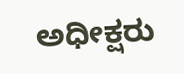ಅಧೀಕ್ಷರು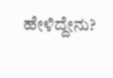ಹೇಳಿದ್ದೇನು?